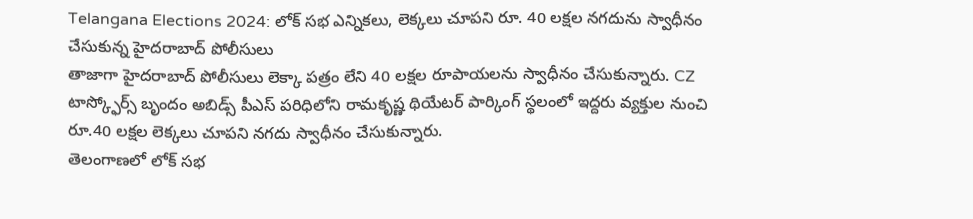Telangana Elections 2024: లోక్ సభ ఎన్నికలు, లెక్కలు చూపని రూ. 40 లక్షల నగదును స్వాధీనం చేసుకున్న హైదరాబాద్ పోలీసులు
తాజాగా హైదరాబాద్ పోలీసులు లెక్కా పత్రం లేని 40 లక్షల రూపాయలను స్వాధీనం చేసుకున్నారు. CZ టాస్క్ఫోర్స్ బృందం అబిడ్స్ పీఎస్ పరిధిలోని రామకృష్ణ థియేటర్ పార్కింగ్ స్థలంలో ఇద్దరు వ్యక్తుల నుంచి రూ.40 లక్షల లెక్కలు చూపని నగదు స్వాధీనం చేసుకున్నారు.
తెలంగాణలో లోక్ సభ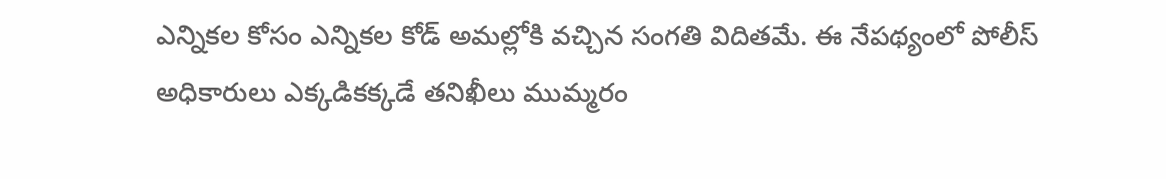ఎన్నికల కోసం ఎన్నికల కోడ్ అమల్లోకి వచ్చిన సంగతి విదితమే. ఈ నేపథ్యంలో పోలీస్ అధికారులు ఎక్కడికక్కడే తనిఖీలు ముమ్మరం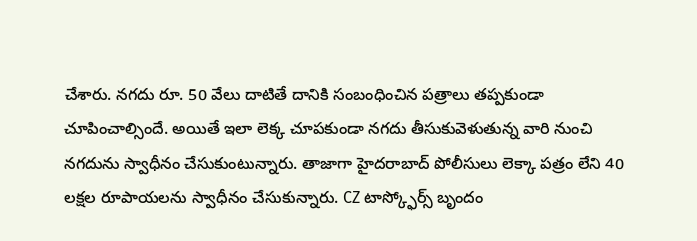చేశారు. నగదు రూ. 50 వేలు దాటితే దానికి సంబంధించిన పత్రాలు తప్పకుండా చూపించాల్సిందే. అయితే ఇలా లెక్క చూపకుండా నగదు తీసుకువెళుతున్న వారి నుంచి నగదును స్వాధీనం చేసుకుంటున్నారు. తాజాగా హైదరాబాద్ పోలీసులు లెక్కా పత్రం లేని 40 లక్షల రూపాయలను స్వాధీనం చేసుకున్నారు. CZ టాస్క్ఫోర్స్ బృందం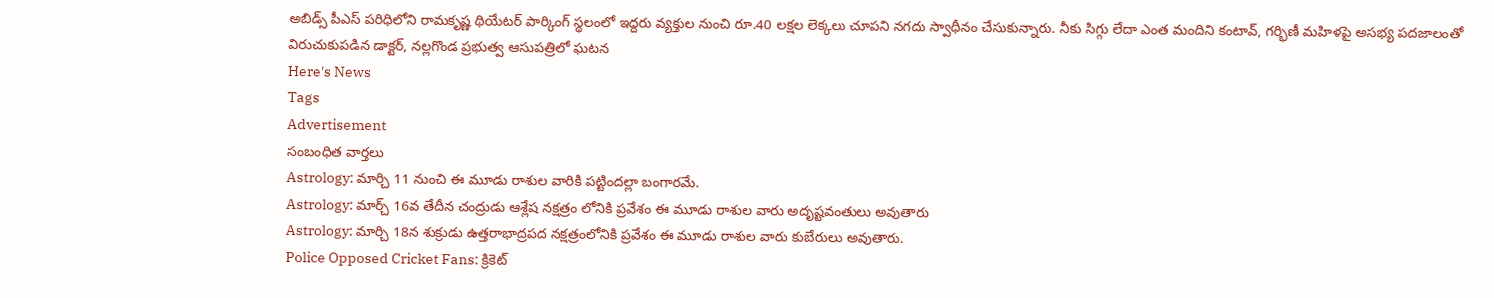అబిడ్స్ పీఎస్ పరిధిలోని రామకృష్ణ థియేటర్ పార్కింగ్ స్థలంలో ఇద్దరు వ్యక్తుల నుంచి రూ.40 లక్షల లెక్కలు చూపని నగదు స్వాధీనం చేసుకున్నారు. నీకు సిగ్గు లేదా ఎంత మందిని కంటావ్, గర్భిణీ మహిళపై అసభ్య పదజాలంతో విరుచుకుపడిన డాక్టర్, నల్లగొండ ప్రభుత్వ ఆసుపత్రిలో ఘటన
Here's News
Tags
Advertisement
సంబంధిత వార్తలు
Astrology: మార్చి 11 నుంచి ఈ మూడు రాశుల వారికి పట్టిందల్లా బంగారమే.
Astrology: మార్చ్ 16వ తేదీన చంద్రుడు ఆశ్లేష నక్షత్రం లోనికి ప్రవేశం ఈ మూడు రాశుల వారు అదృష్టవంతులు అవుతారు
Astrology: మార్చి 18న శుక్రుడు ఉత్తరాభాద్రపద నక్షత్రంలోనికి ప్రవేశం ఈ మూడు రాశుల వారు కుబేరులు అవుతారు.
Police Opposed Cricket Fans: క్రికెట్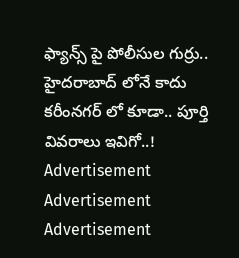ఫ్యాన్స్ పై పోలీసుల గుర్రు.. హైదరాబాద్ లోనే కాదు కరీంనగర్ లో కూడా.. పూర్తి వివరాలు ఇవిగో..!
Advertisement
Advertisement
Advertisement